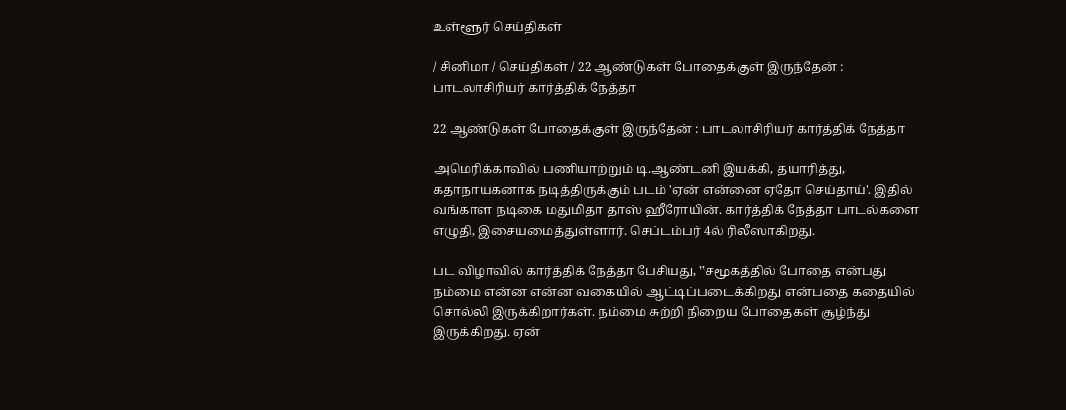உள்ளூர் செய்திகள்

/ சினிமா / செய்திகள் / 22 ஆண்டுகள் போதைக்குள் இருந்தேன் : பாடலாசிரியர் கார்த்திக் நேத்தா

22 ஆண்டுகள் போதைக்குள் இருந்தேன் : பாடலாசிரியர் கார்த்திக் நேத்தா

அமெரிக்காவில் பணியாற்றும் டி.ஆண்டனி இயக்கி, தயாரித்து, கதாநாயகனாக நடித்திருக்கும் படம் 'ஏன் என்னை ஏதோ செய்தாய்'. இதில் வங்காள நடிகை மதுமிதா தாஸ் ஹீரோயின். கார்த்திக் நேத்தா பாடல்களை எழுதி, இசையமைத்துள்ளார். செப்டம்பர் 4ல் ரிலீஸாகிறது.

பட விழாவில் கார்த்திக் நேத்தா பேசியது, ‛‛சமூகத்தில் போதை என்பது நம்மை என்ன என்ன வகையில் ஆட்டிப்படைக்கிறது என்பதை கதையில் சொல்லி இருக்கிறார்கள். நம்மை சுற்றி நிறைய போதைகள் சூழ்ந்து இருக்கிறது. ஏன்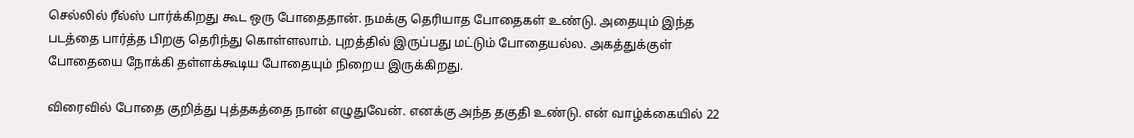செல்லில் ரீல்ஸ் பார்க்கிறது கூட ஒரு போதைதான். நமக்கு தெரியாத போதைகள் உண்டு. அதையும் இந்த படத்தை பார்த்த பிறகு தெரிந்து கொள்ளலாம். புறத்தில் இருப்பது மட்டும் போதையல்ல. அகத்துக்குள் போதையை நோக்கி தள்ளக்கூடிய போதையும் நிறைய இருக்கிறது.

விரைவில் போதை குறித்து புத்தகத்தை நான் எழுதுவேன். எனக்கு அந்த தகுதி உண்டு. என் வாழ்க்கையில் 22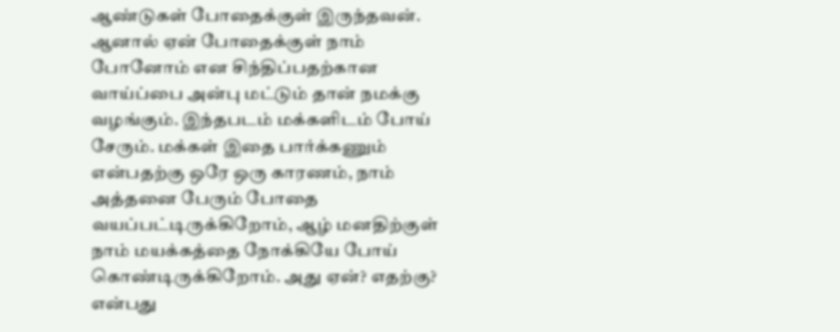ஆண்டுகள் போதைக்குள் இருந்தவன். ஆனால் ஏன் போதைக்குள் நாம் போனோம் என சிந்திப்பதற்கான வாய்ப்பை அன்பு மட்டும் தான் நமக்கு வழங்கும். இந்தபடம் மக்களிடம் போய் சேரும். மக்கள் இதை பார்க்கணும் என்பதற்கு ஒரே ஒரு காரணம், நாம் அத்தனை பேரும் போதை வயப்பட்டிருக்கிறோம், ஆழ் மனதிற்குள் நாம் மயக்கத்தை நோக்கியே போய் கொண்டிருக்கிறோம். அது ஏன்? எதற்கு? என்பது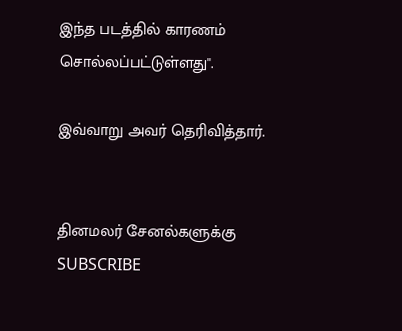இந்த படத்தில் காரணம் சொல்லப்பட்டுள்ளது''.

இவ்வாறு அவர் தெரிவித்தார்.


தினமலர் சேனல்களுக்கு SUBSCRIBE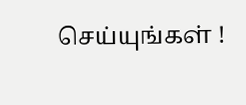செய்யுங்கள் !